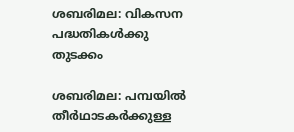ശബരിമല: വികസന പദ്ധതികൾക്കു തുടക്കം

ശബരിമല: പമ്പയില്‍ തീര്‍ഥാടകര്‍ക്കുള്ള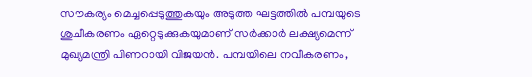സൗകര്യം മെച്ചപ്പെടുത്തുകയും അടുത്ത ഘട്ടത്തില്‍ പമ്പയുടെ ശുചീകരണം ഏറ്റെടുക്കുകയുമാണ് സര്‍ക്കാര്‍ ലക്ഷ്യമെന്ന് മുഖ്യമന്ത്രി പിണറായി വിജയന്‍. പമ്പയിലെ നവീകരണം,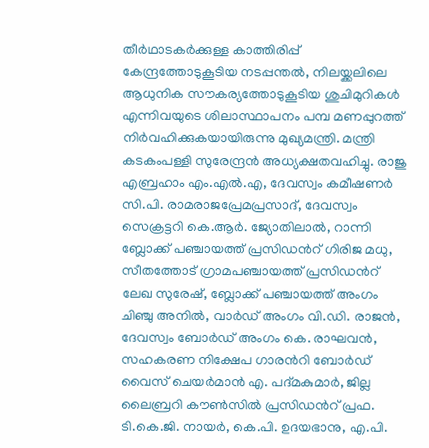തീര്‍ഥാടകര്‍ക്കുള്ള കാത്തിരിപ്പ് കേന്ദ്രത്തോടുകൂടിയ നടപ്പന്തല്‍, നിലയ്ക്കലിലെ ആധുനിക സൗകര്യത്തോടുകൂടിയ ശുചിമുറികള്‍ എന്നിവയുടെ ശിലാസ്ഥാപനം പമ്പ മണപ്പുറത്ത് നിര്‍വഹിക്കുകയായിരുന്നു മുഖ്യമന്ത്രി. മന്ത്രി കടകംപള്ളി സുരേന്ദ്രന്‍ അധ്യക്ഷതവഹിച്ചു. രാജു എബ്രഹാം എം.എൽ.എ, ദേവസ്വം കമീഷണര്‍ സി.പി. രാമരാജപ്രേമപ്രസാദ്, ദേവസ്വം സെക്രട്ടറി കെ.ആര്‍. ജ്യോതിലാല്‍, റാന്നി ബ്ലോക്ക് പഞ്ചായത്ത് പ്രസിഡൻറ് ഗിരിജ മധു, സീതത്തോട് ഗ്രാമപഞ്ചായത്ത് പ്രസിഡൻറ് ലേഖ സുരേഷ്, ബ്ലോക്ക് പഞ്ചായത്ത് അംഗം ചിഞ്ചു അനില്‍, വാര്‍ഡ് അംഗം വി.ഡി. രാജന്‍, ദേവസ്വം ബോര്‍ഡ് അംഗം കെ. രാഘവന്‍, സഹകരണ നിക്ഷേപ ഗാരൻറി ബോര്‍ഡ് വൈസ് ചെയര്‍മാന്‍ എ. പദ്മകുമാര്‍, ജില്ല ലൈബ്രറി കൗണ്‍സില്‍ പ്രസിഡൻറ് പ്രഫ. ടി.കെ.ജി. നായര്‍, കെ.പി. ഉദയഭാനു, എ.പി.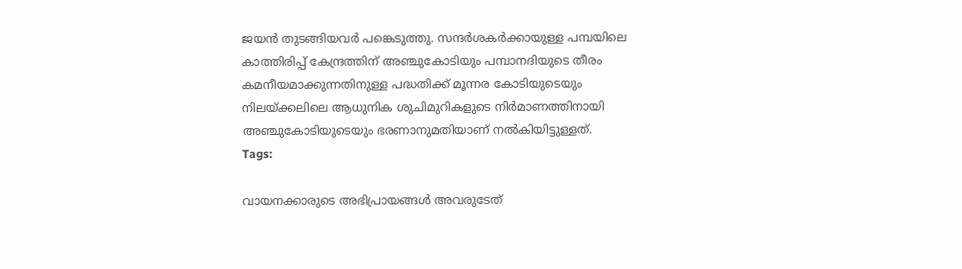ജയന്‍ തുടങ്ങിയവര്‍ പങ്കെടുത്തു. സന്ദര്‍ശകര്‍ക്കായുള്ള പമ്പയിലെ കാത്തിരിപ്പ് കേന്ദ്രത്തിന് അഞ്ചുകോടിയും പമ്പാനദിയുടെ തീരം കമനീയമാക്കുന്നതിനുള്ള പദ്ധതിക്ക് മൂന്നര കോടിയുടെയും നിലയ്ക്കലിലെ ആധുനിക ശുചിമുറികളുടെ നിര്‍മാണത്തിനായി അഞ്ചുകോടിയുടെയും ഭരണാനുമതിയാണ് നല്‍കിയിട്ടുള്ളത്.
Tags:

വായനക്കാരുടെ അഭിപ്രായങ്ങള്‍ അവരുടേത്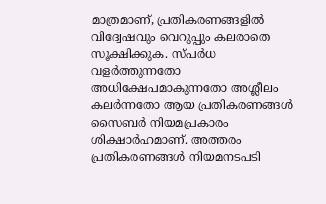മാത്രമാണ്, പ്രതികരണങ്ങളിൽ വിദ്വേഷവും വെറുപ്പും കലരാതെ സൂക്ഷിക്കുക. സ്പർധ വളർത്തുന്നതോ അധിക്ഷേപമാകുന്നതോ അശ്ലീലം കലർന്നതോ ആയ പ്രതികരണങ്ങൾ സൈബർ നിയമപ്രകാരം ശിക്ഷാർഹമാണ്. അത്തരം പ്രതികരണങ്ങൾ നിയമനടപടി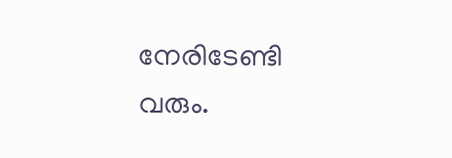നേരിടേണ്ടി വരും.